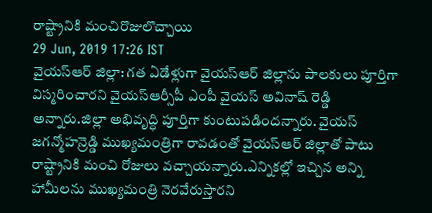రాష్ట్రానికి మంచిరొజులొచ్చాయి
29 Jun, 2019 17:26 IST
వైయస్ఆర్ జిల్లా: గత ఏడేళ్లుగా వైయస్ఆర్ జిల్లాను పాలకులు పూర్తిగా విస్మరించారని వైయస్ఆర్సీపీ ఎంపీ వైయస్ అవినాష్ రెడ్డి అన్నారు.జిల్లా అభివృద్ధి పూర్తిగా కుంటుపడిందన్నారు. వైయస్ జగన్మోహన్రెడ్డి ముఖ్యమంత్రిగా రావడంతో వైయస్ఆర్ జిల్లాతో పాటు రాష్ట్రానికి మంచి రోజులు వచ్చాయన్నారు.ఎన్నికల్లో ఇచ్చిన అన్ని హామీలను ముఖ్యమంత్రి నెరవేరుస్తారని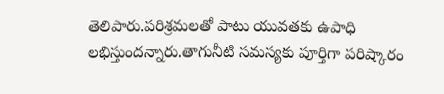తెలిపారు.పరిశ్రమలతో పాటు యువతకు ఉపాధి లభిస్తుందన్నారు.తాగునీటి సమస్యకు పూర్తిగా పరిష్కారం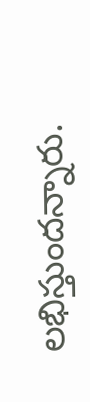లభిస్తుందన్నారు.